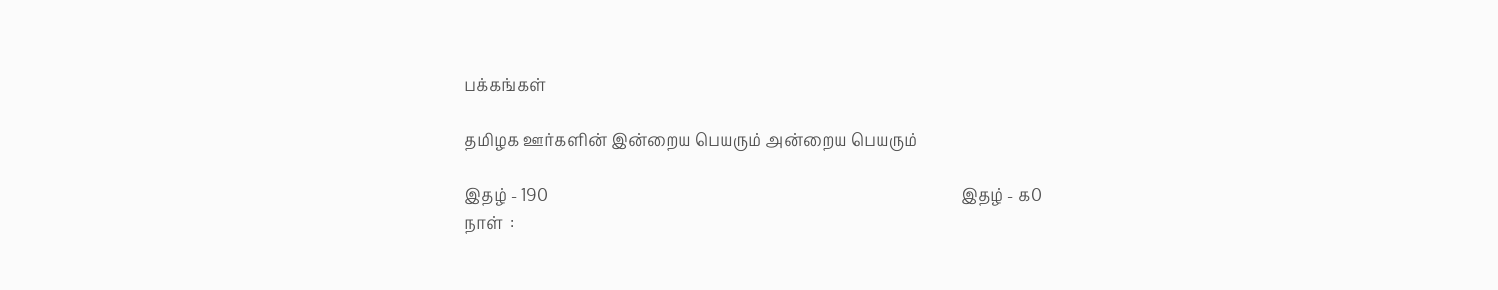பக்கங்கள்

தமிழக ஊர்களின் இன்றைய பெயரும் அன்றைய பெயரும்

இதழ் - 190                                                                                                        இதழ் - ௧0
நாள்  :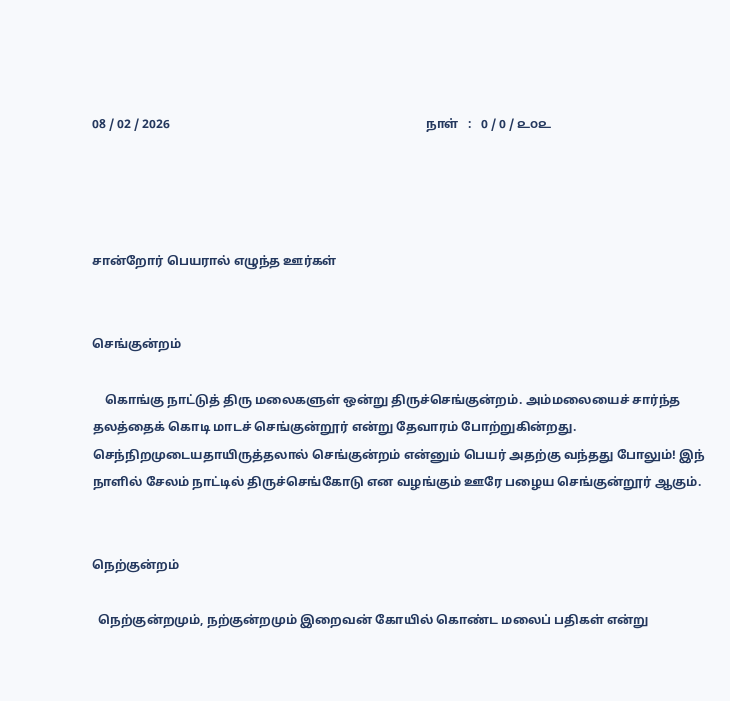08 / 02 / 2026                                                                                  நாள்   :   0 / 0 / ௨௦௨




சான்றோர் பெயரால் எழுந்த ஊர்கள்


செங்குன்றம்

    கொங்கு நாட்டுத் திரு மலைகளுள் ஒன்று திருச்செங்குன்றம். அம்மலையைச் சார்ந்த தலத்தைக் கொடி மாடச் செங்குன்றூர் என்று தேவாரம் போற்றுகின்றது. செந்நிறமுடையதாயிருத்தலால் செங்குன்றம் என்னும் பெயர் அதற்கு வந்தது போலும்! இந் நாளில் சேலம் நாட்டில் திருச்செங்கோடு என வழங்கும் ஊரே பழைய செங்குன்றூர் ஆகும்.


நெற்குன்றம்

  நெற்குன்றமும், நற்குன்றமும் இறைவன் கோயில் கொண்ட மலைப் பதிகள் என்று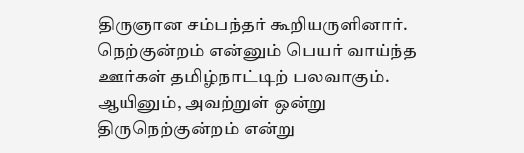திருஞான சம்பந்தர் கூறியருளினார். நெற்குன்றம் என்னும் பெயர் வாய்ந்த ஊர்கள் தமிழ்நாட்டிற் பலவாகும். ஆயினும், அவற்றுள் ஒன்று திருநெற்குன்றம் என்று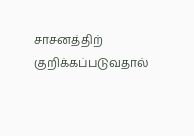சாசனத்திற் குறிக்கப்படுவதால்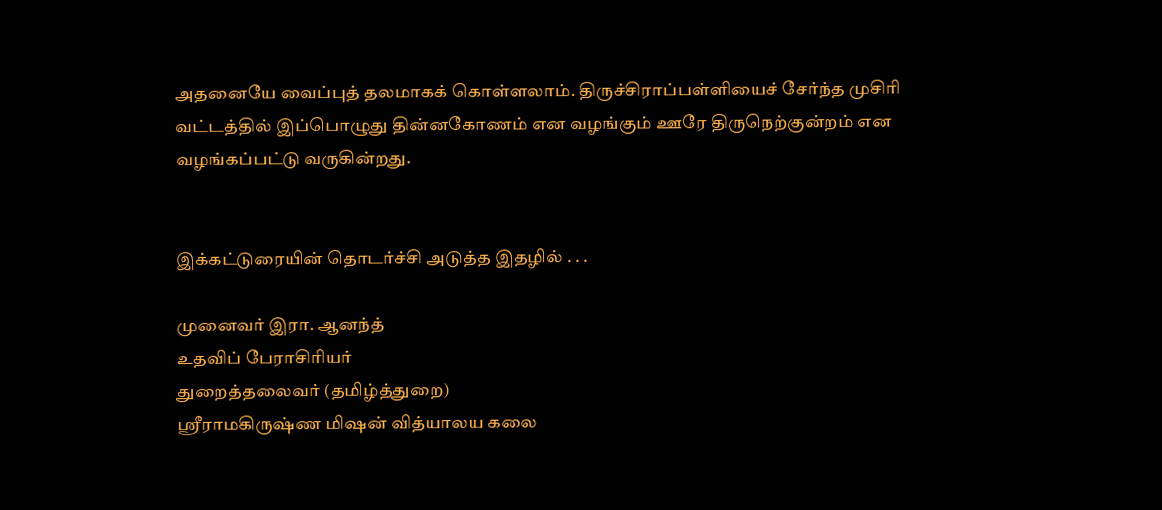அதனையே வைப்புத் தலமாகக் கொள்ளலாம். திருச்சிராப்பள்ளியைச் சேர்ந்த முசிரி வட்டத்தில் இப்பொழுது தின்னகோணம் என வழங்கும் ஊரே திருநெற்குன்றம் என வழங்கப்பட்டு வருகின்றது.


இக்கட்டுரையின் தொடர்ச்சி அடுத்த இதழில் . . .

முனைவர் இரா. ஆனந்த்
உதவிப் பேராசிரியர்
துறைத்தலைவர் (தமிழ்த்துறை)
ஸ்ரீராமகிருஷ்ண மிஷன் வித்யாலய கலை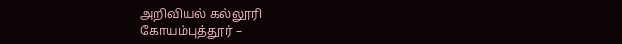அறிவியல் கல்லூரி
கோயம்புத்தூர் –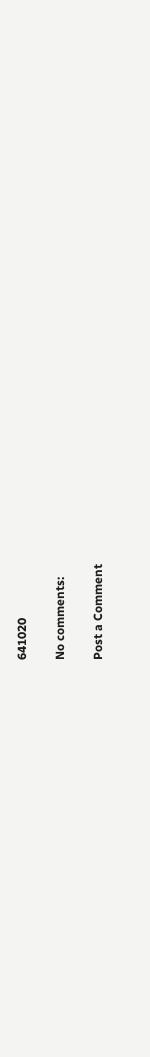641020

No comments:

Post a Comment